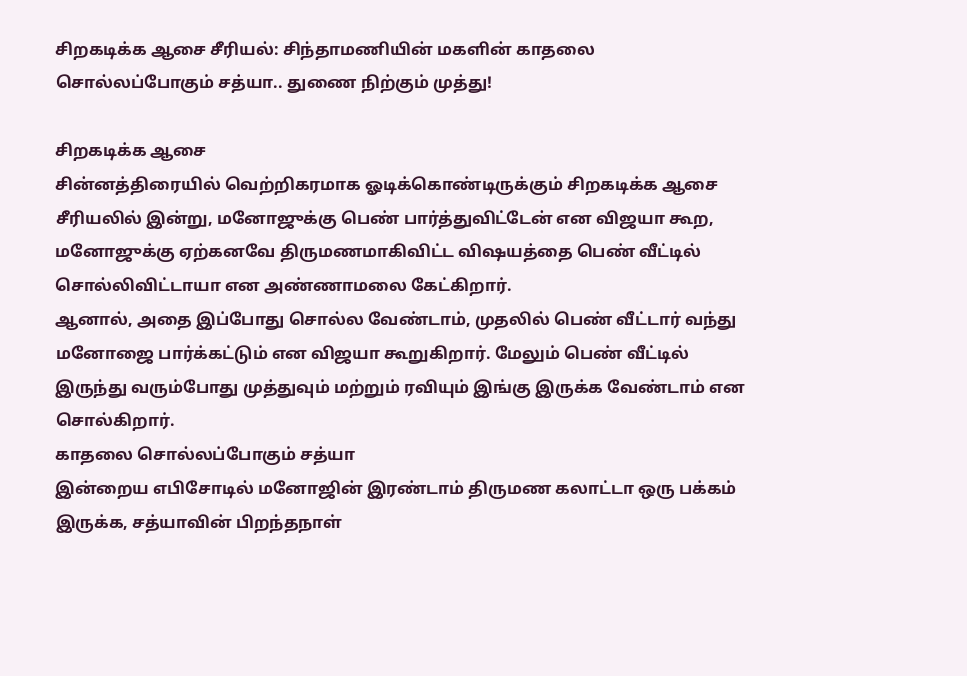சிறகடிக்க ஆசை சீரியல்: சிந்தாமணியின் மகளின் காதலை சொல்லப்போகும் சத்யா.. துணை நிற்கும் முத்து!

சிறகடிக்க ஆசை
சின்னத்திரையில் வெற்றிகரமாக ஓடிக்கொண்டிருக்கும் சிறகடிக்க ஆசை சீரியலில் இன்று, மனோஜுக்கு பெண் பார்த்துவிட்டேன் என விஜயா கூற, மனோஜுக்கு ஏற்கனவே திருமணமாகிவிட்ட விஷயத்தை பெண் வீட்டில் சொல்லிவிட்டாயா என அண்ணாமலை கேட்கிறார்.
ஆனால், அதை இப்போது சொல்ல வேண்டாம், முதலில் பெண் வீட்டார் வந்து மனோஜை பார்க்கட்டும் என விஜயா கூறுகிறார். மேலும் பெண் வீட்டில் இருந்து வரும்போது முத்துவும் மற்றும் ரவியும் இங்கு இருக்க வேண்டாம் என சொல்கிறார்.
காதலை சொல்லப்போகும் சத்யா
இன்றைய எபிசோடில் மனோஜின் இரண்டாம் திருமண கலாட்டா ஒரு பக்கம் இருக்க, சத்யாவின் பிறந்தநாள்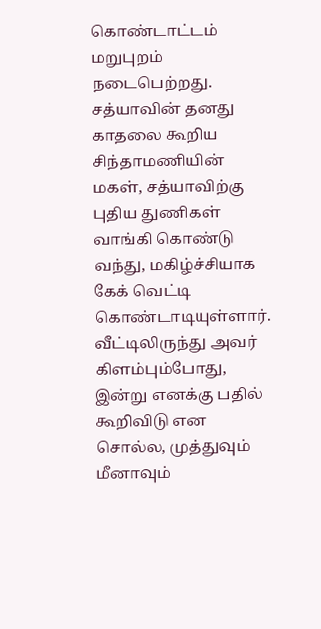கொண்டாட்டம் மறுபுறம் நடைபெற்றது. சத்யாவின் தனது காதலை கூறிய சிந்தாமணியின் மகள், சத்யாவிற்கு புதிய துணிகள் வாங்கி கொண்டு வந்து, மகிழ்ச்சியாக கேக் வெட்டி கொண்டாடியுள்ளார். வீட்டிலிருந்து அவர் கிளம்பும்போது, இன்று எனக்கு பதில் கூறிவிடு என சொல்ல, முத்துவும் மீனாவும்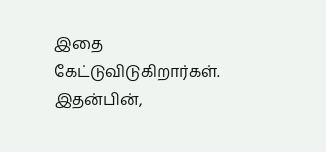இதை கேட்டுவிடுகிறார்கள்.
இதன்பின்,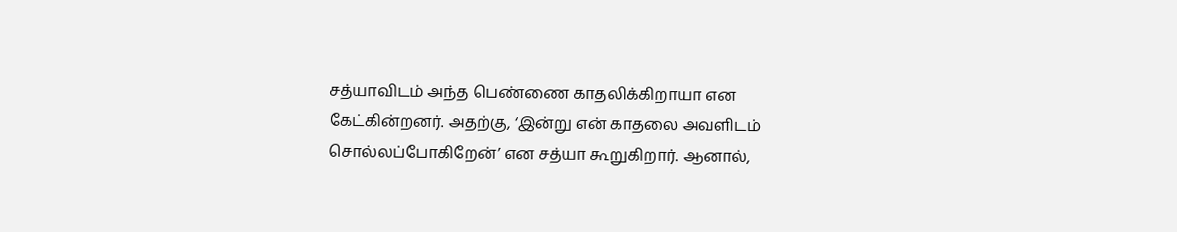சத்யாவிடம் அந்த பெண்ணை காதலிக்கிறாயா என கேட்கின்றனர். அதற்கு, ‘இன்று என் காதலை அவளிடம் சொல்லப்போகிறேன்’ என சத்யா கூறுகிறார். ஆனால்,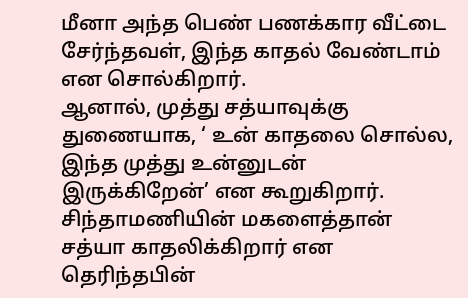மீனா அந்த பெண் பணக்கார வீட்டை சேர்ந்தவள், இந்த காதல் வேண்டாம் என சொல்கிறார்.
ஆனால், முத்து சத்யாவுக்கு துணையாக, ‘ உன் காதலை சொல்ல, இந்த முத்து உன்னுடன் இருக்கிறேன்’ என கூறுகிறார். சிந்தாமணியின் மகளைத்தான் சத்யா காதலிக்கிறார் என தெரிந்தபின்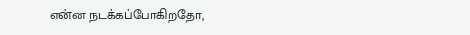என்ன நடக்கப்போகிறதோ,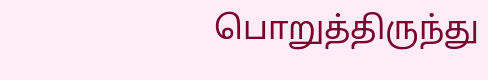பொறுத்திருந்து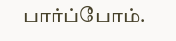பார்ப்போம்.